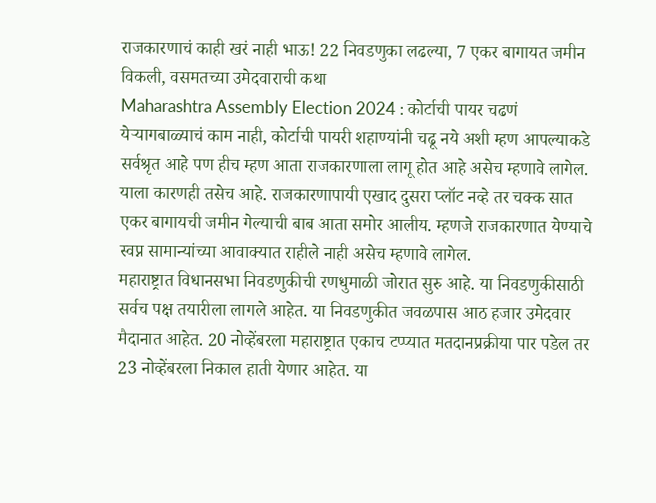राजकारणाचं काही खरं नाही भाऊ! 22 निवडणुका लढल्या, 7 एकर बागायत जमीन विकली, वसमतच्या उमेदवाराची कथा
Maharashtra Assembly Election 2024 : कोर्टाची पायर चढणं येऱ्यागबाळ्याचं काम नाही, कोर्टाची पायरी शहाण्यांनी चढू नये अशी म्हण आपल्याकडे सर्वश्रृत आहे पण हीच म्हण आता राजकारणाला लागू होत आहे असेच म्हणावे लागेल. याला कारणही तसेच आहे. राजकारणापायी एखाद दुसरा प्लॉट नव्हे तर चक्क सात एकर बागायची जमीन गेल्याची बाब आता समोर आलीय. म्हणजे राजकारणात येण्याचे स्वप्न सामान्यांच्या आवाक्यात राहीले नाही असेच म्हणावे लागेल.
महाराष्ट्रात विधानसभा निवडणुकीची रणधुमाळी जोरात सुरु आहे. या निवडणुकीसाठी सर्वच पक्ष तयारीला लागले आहेत. या निवडणुकीत जवळपास आठ हजार उमेदवार मैदानात आहेत. 20 नोव्हेंबरला महाराष्ट्रात एकाच टप्प्यात मतदानप्रक्रीया पार पडेल तर 23 नोव्हेंबरला निकाल हाती येणार आहेत. या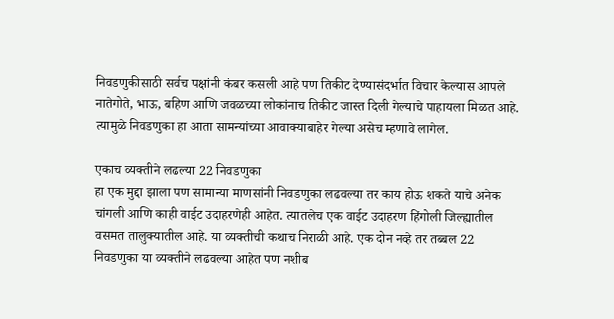निवडणुकीसाठी सर्वच पक्षांनी कंबर कसली आहे पण तिकीट देण्यासंदर्भात विचार केल्यास आपले नातेगोते, भाऊ, बहिण आणि जवळच्या लोकांनाच तिकीट जास्त दिली गेल्याचे पाहायला मिळत आहे. त्यामुळे निवडणुका हा आता सामन्यांच्या आवाक्याबाहेर गेल्या असेच म्हणावे लागेल.

एकाच व्यक्तीने लढल्या 22 निवडणुका
हा एक मुद्दा झाला पण सामान्या माणसांनी निवडणुका लढवल्या तर काय होऊ शकते याचे अनेक चांगली आणि काही वाईट उदाहरणेही आहेत. त्यातलेच एक वाईट उदाहरण हिंगोली जिल्ह्यातील वसमत तालुक्यातील आहे. या व्यक्तीची कथाच निराळी आहे. एक दोन नव्हे तर तब्बल 22 निवडणुका या व्यक्तीने लढवल्या आहेत पण नशीब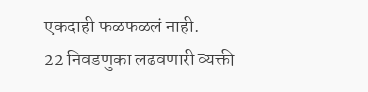एकदाही फळफळलं नाही.
22 निवडणुका लढवणारी व्यक्ती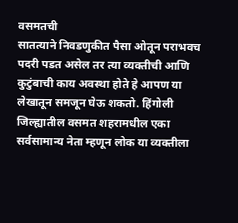वसमतची
सातत्याने निवडणुकीत पैसा ओतून पराभवच पदरी पडत असेल तर त्या व्यक्तीची आणि कुटुंबाची काय अवस्था होते हे आपण या लेखातून समजून घेऊ शकतो. हिंगोली जिल्ह्यातील वसमत शहरामधील एका सर्वसामान्य नेता म्हणून लोक या व्यक्तीला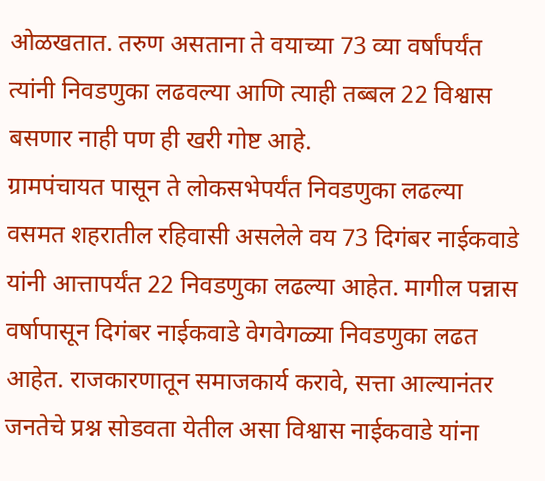ओळखतात. तरुण असताना ते वयाच्या 73 व्या वर्षांपर्यंत त्यांनी निवडणुका लढवल्या आणि त्याही तब्बल 22 विश्वास बसणार नाही पण ही खरी गोष्ट आहे.
ग्रामपंचायत पासून ते लोकसभेपर्यंत निवडणुका लढल्या
वसमत शहरातील रहिवासी असलेले वय 73 दिगंबर नाईकवाडे यांनी आत्तापर्यंत 22 निवडणुका लढल्या आहेत. मागील पन्नास वर्षापासून दिगंबर नाईकवाडे वेगवेगळ्या निवडणुका लढत आहेत. राजकारणातून समाजकार्य करावे, सत्ता आल्यानंतर जनतेचे प्रश्न सोडवता येतील असा विश्वास नाईकवाडे यांना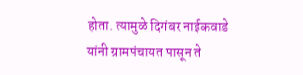होता. त्यामुळे दिगंबर नाईकवाडे यांनी ग्रामपंचायत पासून ते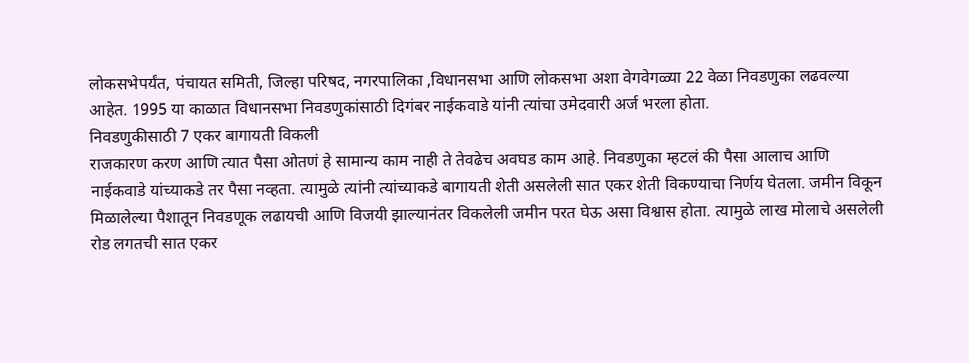लोकसभेपर्यंत, पंचायत समिती, जिल्हा परिषद, नगरपालिका ,विधानसभा आणि लोकसभा अशा वेगवेगळ्या 22 वेळा निवडणुका लढवल्या आहेत. 1995 या काळात विधानसभा निवडणुकांसाठी दिगंबर नाईकवाडे यांनी त्यांचा उमेदवारी अर्ज भरला होता.
निवडणुकीसाठी 7 एकर बागायती विकली
राजकारण करण आणि त्यात पैसा ओतणं हे सामान्य काम नाही ते तेवढेच अवघड काम आहे. निवडणुका म्हटलं की पैसा आलाच आणि नाईकवाडे यांच्याकडे तर पैसा नव्हता. त्यामुळे त्यांनी त्यांच्याकडे बागायती शेती असलेली सात एकर शेती विकण्याचा निर्णय घेतला. जमीन विकून मिळालेल्या पैशातून निवडणूक लढायची आणि विजयी झाल्यानंतर विकलेली जमीन परत घेऊ असा विश्वास होता. त्यामुळे लाख मोलाचे असलेली रोड लगतची सात एकर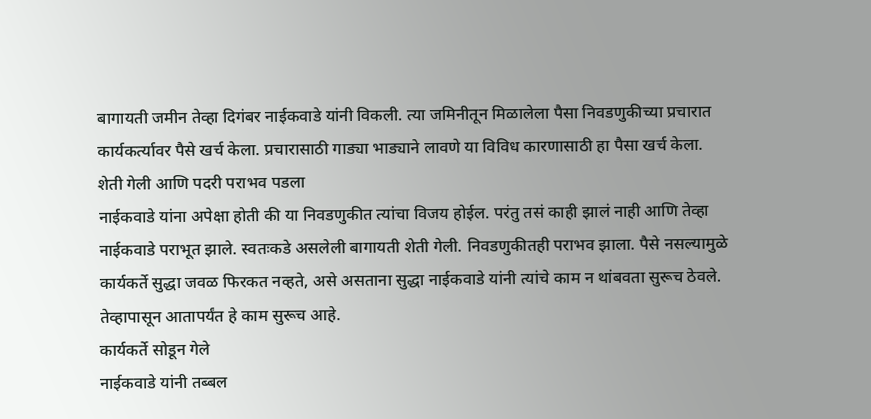बागायती जमीन तेव्हा दिगंबर नाईकवाडे यांनी विकली. त्या जमिनीतून मिळालेला पैसा निवडणुकीच्या प्रचारात कार्यकर्त्यावर पैसे खर्च केला. प्रचारासाठी गाड्या भाड्याने लावणे या विविध कारणासाठी हा पैसा खर्च केला.
शेती गेली आणि पदरी पराभव पडला
नाईकवाडे यांना अपेक्षा होती की या निवडणुकीत त्यांचा विजय होईल. परंतु तसं काही झालं नाही आणि तेव्हा नाईकवाडे पराभूत झाले. स्वतःकडे असलेली बागायती शेती गेली. निवडणुकीतही पराभव झाला. पैसे नसल्यामुळे कार्यकर्ते सुद्धा जवळ फिरकत नव्हते, असे असताना सुद्धा नाईकवाडे यांनी त्यांचे काम न थांबवता सुरूच ठेवले. तेव्हापासून आतापर्यंत हे काम सुरूच आहे.
कार्यकर्ते सोडून गेले
नाईकवाडे यांनी तब्बल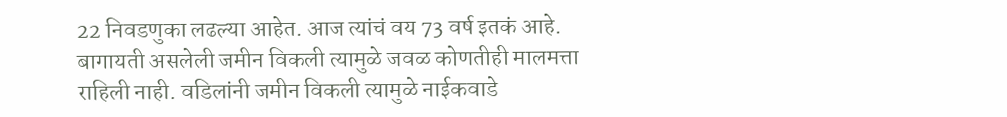22 निवडणुका लढल्या आहेत. आज त्यांचं वय 73 वर्ष इतकं आहे. बागायती असलेली जमीन विकली त्यामुळे जवळ कोणतीही मालमत्ता राहिली नाही. वडिलांनी जमीन विकली त्यामुळे नाईकवाडे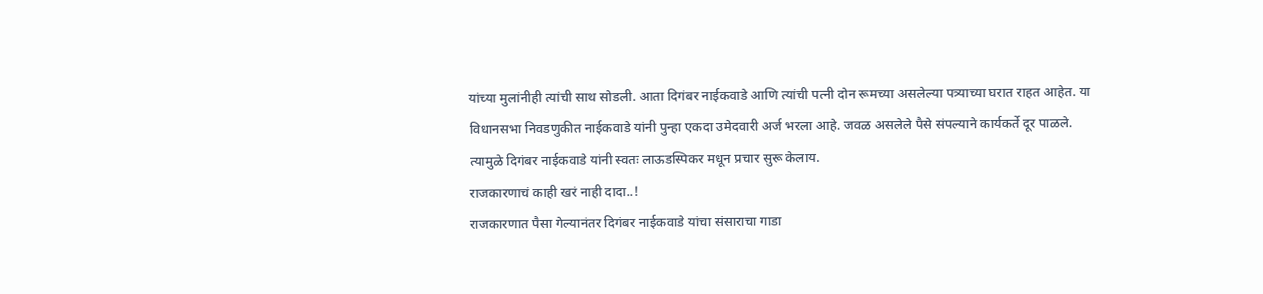यांच्या मुलांनीही त्यांची साथ सोडली. आता दिगंबर नाईकवाडे आणि त्यांची पत्नी दोन रूमच्या असलेल्या पत्र्याच्या घरात राहत आहेत. या विधानसभा निवडणुकीत नाईकवाडे यांनी पुन्हा एकदा उमेदवारी अर्ज भरला आहे. जवळ असलेले पैसे संपल्याने कार्यकर्ते दूर पाळले. त्यामुळे दिगंबर नाईकवाडे यांनी स्वतः लाऊडस्पिकर मधून प्रचार सुरू केलाय.
राजकारणाचं काही खरं नाही दादा..!
राजकारणात पैसा गेल्यानंतर दिगंबर नाईकवाडे यांचा संसाराचा गाडा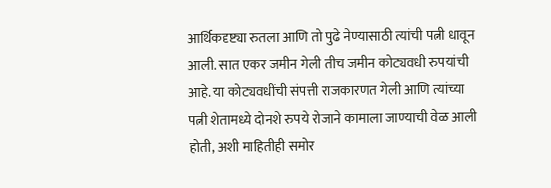आर्थिकदृष्ट्या रुतला आणि तो पुढे नेण्यासाठी त्यांची पत्नी धावून आली. सात एकर जमीन गेली तीच जमीन कोट्यवधी रुपयांची आहे. या कोट्यवधींची संपत्ती राजकारणत गेली आणि त्यांच्या पत्नी शेतामध्ये दोनशे रुपये रोजाने कामाला जाण्याची वेळ आली होती, अशी माहितीही समोर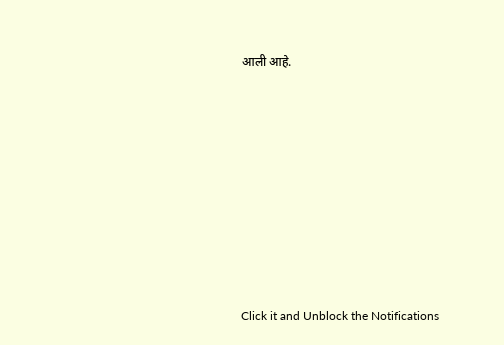आली आहे.












Click it and Unblock the Notifications